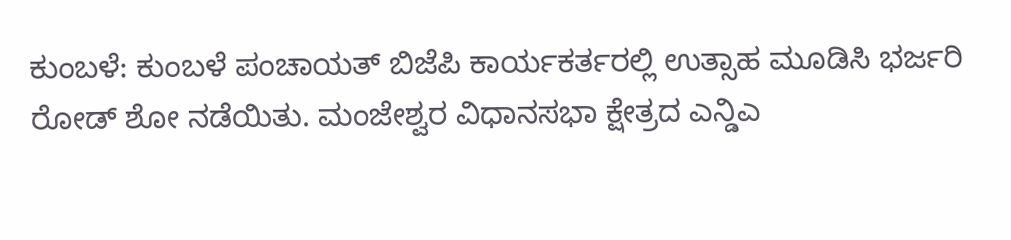ಕುಂಬಳೆ: ಕುಂಬಳೆ ಪಂಚಾಯತ್ ಬಿಜೆಪಿ ಕಾರ್ಯಕರ್ತರಲ್ಲಿ ಉತ್ಸಾಹ ಮೂಡಿಸಿ ಭರ್ಜರಿ ರೋಡ್ ಶೋ ನಡೆಯಿತು. ಮಂಜೇಶ್ವರ ವಿಧಾನಸಭಾ ಕ್ಷೇತ್ರದ ಎನ್ಡಿಎ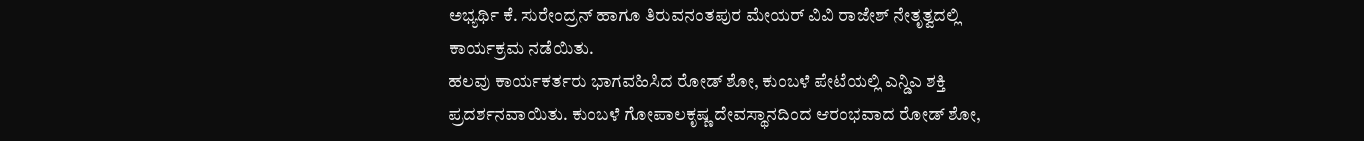ಅಭ್ಯರ್ಥಿ ಕೆ. ಸುರೇಂದ್ರನ್ ಹಾಗೂ ತಿರುವನಂತಪುರ ಮೇಯರ್ ವಿವಿ ರಾಜೇಶ್ ನೇತೃತ್ವದಲ್ಲಿ ಕಾರ್ಯಕ್ರಮ ನಡೆಯಿತು.
ಹಲವು ಕಾರ್ಯಕರ್ತರು ಭಾಗವಹಿಸಿದ ರೋಡ್ ಶೋ, ಕುಂಬಳೆ ಪೇಟೆಯಲ್ಲಿ ಎನ್ಡಿಎ ಶಕ್ತಿ ಪ್ರದರ್ಶನವಾಯಿತು. ಕುಂಬಳೆ ಗೋಪಾಲಕೃಷ್ಣ ದೇವಸ್ಥಾನದಿಂದ ಆರಂಭವಾದ ರೋಡ್ ಶೋ,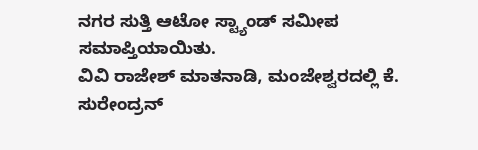ನಗರ ಸುತ್ತಿ ಆಟೋ ಸ್ಟ್ಯಾಂಡ್ ಸಮೀಪ ಸಮಾಪ್ತಿಯಾಯಿತು.
ವಿವಿ ರಾಜೇಶ್ ಮಾತನಾಡಿ, ಮಂಜೇಶ್ವರದಲ್ಲಿ ಕೆ. ಸುರೇಂದ್ರನ್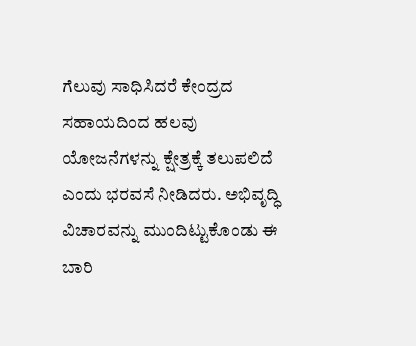ಗೆಲುವು ಸಾಧಿಸಿದರೆ ಕೇಂದ್ರದ ಸಹಾಯದಿಂದ ಹಲವು ಯೋಜನೆಗಳನ್ನು ಕ್ಷೇತ್ರಕ್ಕೆ ತಲುಪಲಿದೆ ಎಂದು ಭರವಸೆ ನೀಡಿದರು. ಅಭಿವೃದ್ಧಿ ವಿಚಾರವನ್ನು ಮುಂದಿಟ್ಟುಕೊಂಡು ಈ ಬಾರಿ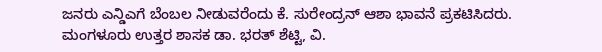ಜನರು ಎನ್ಡಿಎಗೆ ಬೆಂಬಲ ನೀಡುವರೆಂದು ಕೆ. ಸುರೇಂದ್ರನ್ ಆಶಾ ಭಾವನೆ ಪ್ರಕಟಿಸಿದರು.
ಮಂಗಳೂರು ಉತ್ತರ ಶಾಸಕ ಡಾ. ಭರತ್ ಶೆಟ್ಟಿ, ವಿ.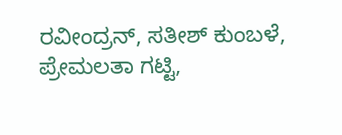ರವೀಂದ್ರನ್, ಸತೀಶ್ ಕುಂಬಳೆ, ಪ್ರೇಮಲತಾ ಗಟ್ಟಿ,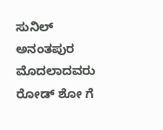ಸುನಿಲ್ ಅನಂತಪುರ ಮೊದಲಾದವರು ರೋಡ್ ಶೋ ಗೆ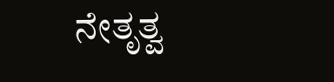ನೇತೃತ್ವ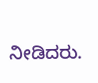ನೀಡಿದರು.